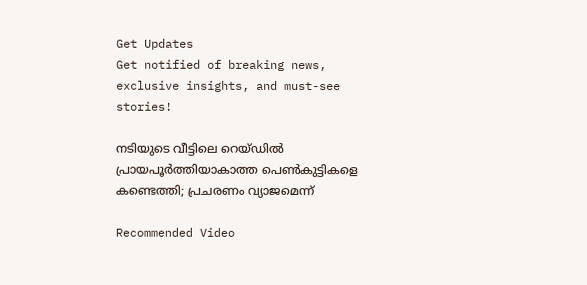Get Updates
Get notified of breaking news, exclusive insights, and must-see stories!

നടിയുടെ വീട്ടിലെ റെയ്‍ഡില്‍ പ്രായപൂര്‍ത്തിയാകാത്ത പെണ്‍കുട്ടികളെ കണ്ടെത്തി; പ്രചരണം വ്യാജമെന്ന്

Recommended Video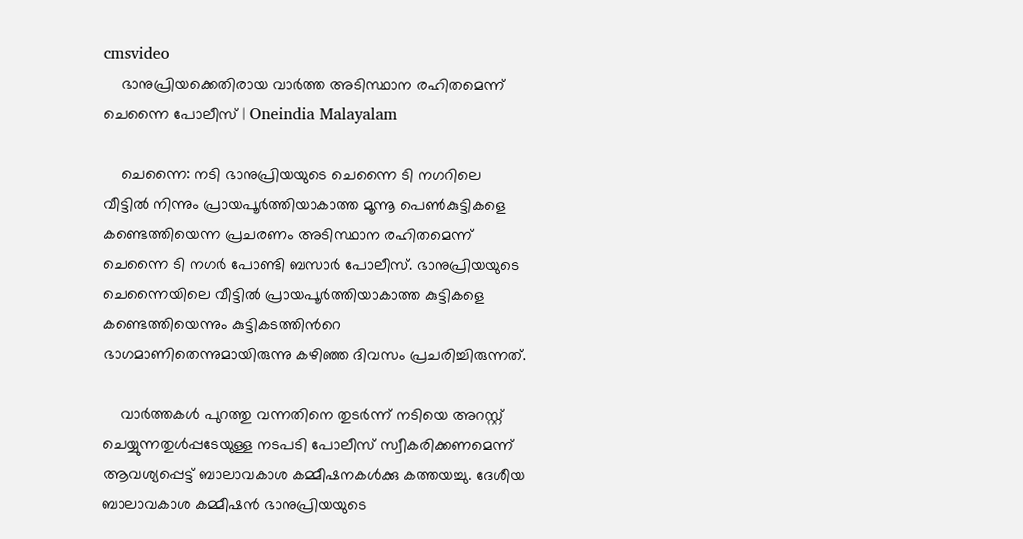cmsvideo
    ഭാനുപ്രിയക്കെതിരായ വാര്‍ത്ത അടിസ്ഥാന രഹിതമെന്ന് ചെന്നൈ പോലീസ് | Oneindia Malayalam

    ചെന്നൈ: നടി ഭാനുപ്രിയയുടെ ചെന്നൈ ടി നഗറിലെ വീട്ടില്‍ നിന്നും പ്രായപൂര്‍ത്തിയാകാത്ത മൂന്നൂ പെണ്‍കുട്ടികളെ കണ്ടെത്തിയെന്ന പ്രചരണം അടിസ്ഥാന രഹിതമെന്ന് ചെന്നൈ ടി നഗര്‍ പോണ്ടി ബസാര്‍ പോലീസ്. ഭാനുപ്രിയയുടെ ചെന്നൈയിലെ വീട്ടില്‍ പ്രായപൂര്‍ത്തിയാകാത്ത കുട്ടികളെ കണ്ടെത്തിയെന്നും കുട്ടികടത്തിന്‍റെ ഭാഗമാണിതെന്നുമായിരുന്നു കഴിഞ്ഞ ദിവസം പ്രചരിച്ചിരുന്നത്.

    വാര്‍ത്തകള്‍ പുറത്തു വന്നതിനെ തുടര്‍ന്ന് നടിയെ അറസ്റ്റ് ചെയ്യുന്നതുള്‍പ്പടേയുള്ള നടപടി പോലീസ് സ്വീകരിക്കണമെന്ന് ആവശ്യപ്പെട്ട് ബാലാവകാശ കമ്മീഷനകള്‍ക്കു കത്തയച്ചു. ദേശീയ ബാലാവകാശ കമ്മീഷന്‍ ഭാനുപ്രിയയുടെ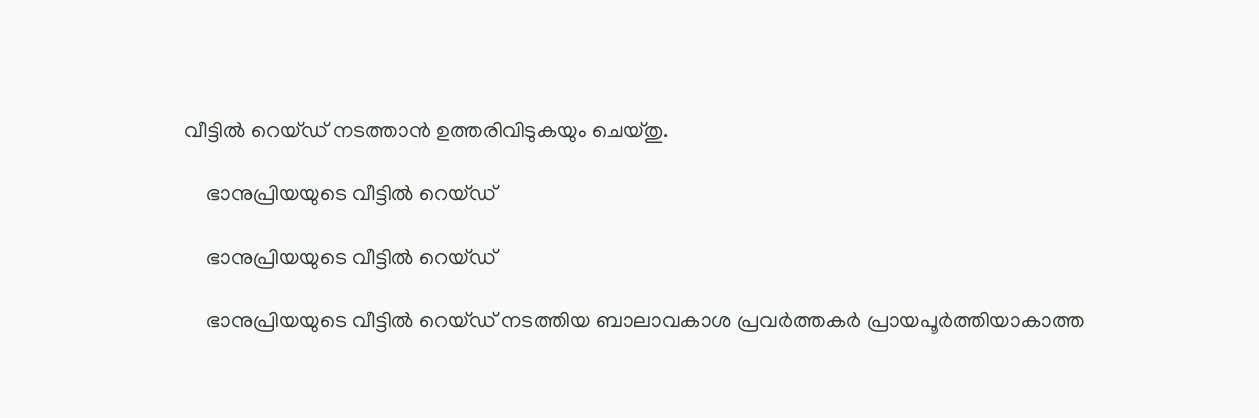വീട്ടില്‍ റെയ്ഡ് നടത്താന്‍ ഉത്തരിവിടുകയും ചെയ്തു.

    ഭാനുപ്രിയയുടെ വീട്ടില്‍ റെയ്ഡ്

    ഭാനുപ്രിയയുടെ വീട്ടില്‍ റെയ്ഡ്

    ഭാനുപ്രിയയുടെ വീട്ടില്‍ റെയ്ഡ് നടത്തിയ ബാലാവകാശ പ്രവര്‍ത്തകര്‍ പ്രായപൂര്‍ത്തിയാകാത്ത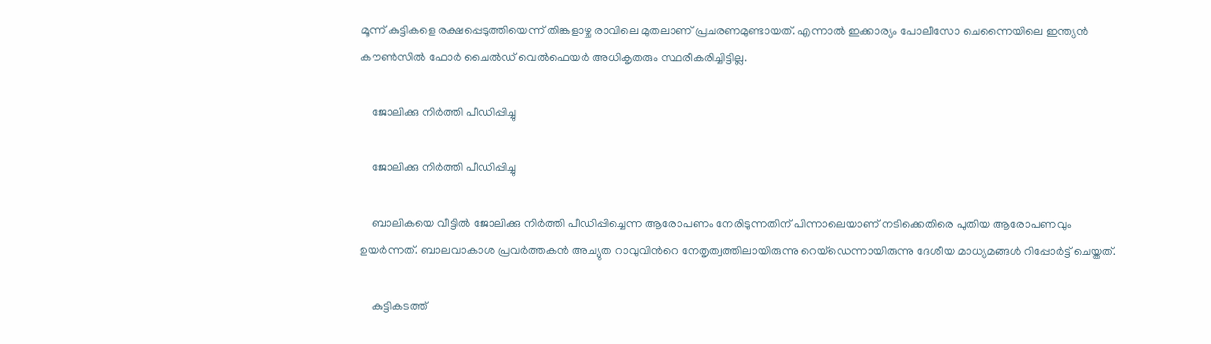മൂന്ന് കുട്ടികളെ രക്ഷപ്പെടുത്തിയെന്ന് തിങ്കളാഴ്ച രാവിലെ മുതലാണ് പ്രചരണമുണ്ടായത്. എന്നാല്‍ ഇക്കാര്യം പോലീസോ ചെന്നൈയിലെ ഇന്ത്യന്‍ കൗണ്‍സില്‍ ഫോര്‍ ചൈല്‍ഡ് വെല്‍ഫെയര്‍ അധികൃതരും സ്ഥരീകരിച്ചിട്ടില്ല.

    ജോലിക്കു നിര്‍ത്തി പീഡിപ്പിച്ചു

    ജോലിക്കു നിര്‍ത്തി പീഡിപ്പിച്ചു

    ബാലികയെ വീട്ടില്‍ ജോലിക്കു നിര്‍ത്തി പീഡിപ്പിച്ചെന്ന ആരോപണം നേരിടുന്നതിന് പിന്നാലെയാണ് നടിക്കെതിരെ പുതിയ ആരോപണവും ഉയര്‍ന്നത്. ബാലവാകാശ പ്രവര്‍ത്തകന്‍ അച്യുത റാവുവിന്‍റെ നേതൃത്വത്തിലായിരുന്നു റെയ്ഡെന്നായിരുന്നു ദേശീയ മാധ്യമങ്ങള്‍ റിപ്പോര്‍ട്ട് ചെയ്തത്.

    കുട്ടികടത്ത്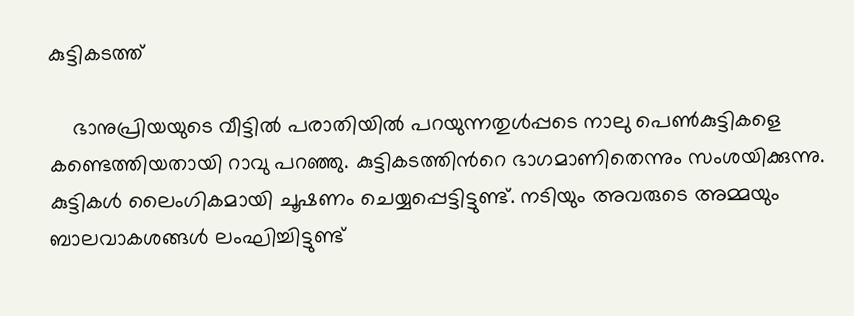കുട്ടികടത്ത്

    ഭാനുപ്രിയയുടെ വീട്ടില്‍ പരാതിയില്‍ പറയുന്നതുള്‍പ്പടെ നാലു പെണ്‍കുട്ടികളെ കണ്ടെത്തിയതായി റാവു പറഞ്ഞു. കുട്ടികടത്തിന്‍റെ ഭാഗമാണിതെന്നും സംശയിക്കുന്നു. കുട്ടികള്‍ ലൈംഗികമായി ചൂഷണം ചെയ്യപ്പെട്ടിട്ടുണ്ട്. നടിയും അവരുടെ അമ്മയും ബാലവാകശങ്ങള്‍ ലംഘിച്ചിട്ടുണ്ട്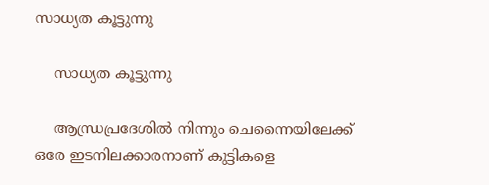സാധ്യത കൂട്ടുന്നു

    സാധ്യത കൂട്ടുന്നു

    ആന്ധ്രപ്രദേശില്‍ നിന്നും ചെന്നൈയിലേക്ക് ഒരേ ഇടനിലക്കാരനാണ് കുട്ടികളെ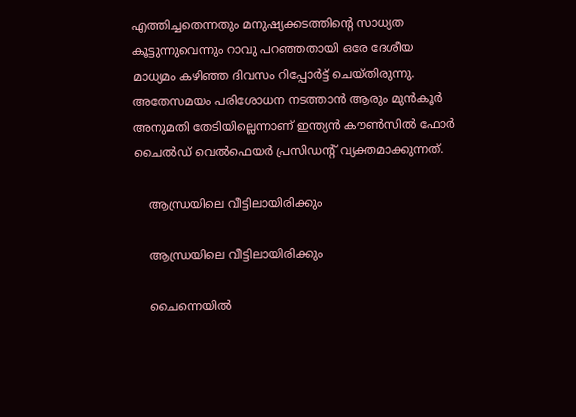എത്തിച്ചതെന്നതും മനുഷ്യക്കടത്തിന്‍റെ സാധ്യത കൂട്ടുന്നുവെന്നും റാവു പറഞ്ഞതായി ഒരേ ദേശീയ മാധ്യമം കഴിഞ്ഞ ദിവസം റിപ്പോര്‍ട്ട് ചെയ്തിരുന്നു. അതേസമയം പരിശോധന നടത്താന്‍ ആരും മുന്‍കൂര്‍ അനുമതി തേടിയില്ലെന്നാണ് ഇന്ത്യന്‍ കൗണ്‍സില്‍ ഫോര്‍ ചൈല്‍ഡ് വെല്‍ഫെയര്‍ പ്രസിഡന്‍റ് വ്യക്തമാക്കുന്നത്.

    ആന്ധ്രയിലെ വീട്ടിലായിരിക്കും

    ആന്ധ്രയിലെ വീട്ടിലായിരിക്കും

    ചൈന്നെയില്‍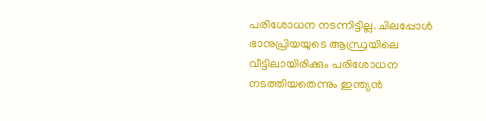പരിശോധന നടന്നിട്ടില്ല. ചിലപ്പോള്‍ ഭാനുപ്രിയയുടെ ആന്ധ്രയിലെ വീട്ടിലായിരിക്കും പരിശോധന നടത്തിയതെന്നും ഇന്ത്യന്‍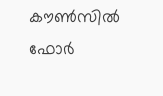കൗണ്‍സില്‍ ഫോര്‍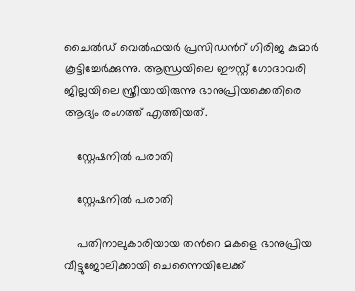ചൈല്‍ഡ് വെല്‍ഫയര്‍ പ്രസിഡന്‍റ് ഗിരിജ കുമാര്‍ കൂട്ടിച്ചേര്‍ക്കുന്നു. ആന്ധ്രയിലെ ഈസ്റ്റ് ഗോദാവരി ജില്ലയിലെ സ്ത്രീയായിരുന്നു ഭാനുപ്രിയക്കെതിരെ ആദ്യം രംഗത്ത് എത്തിയത്.

    സ്റ്റേഷനില്‍ പരാതി

    സ്റ്റേഷനില്‍ പരാതി

    പതിനാലുകാരിയായ തന്‍റെ മകളെ ഭാനുപ്രിയ വീട്ടുജോലിക്കായി ചെന്നൈയിലേക്ക്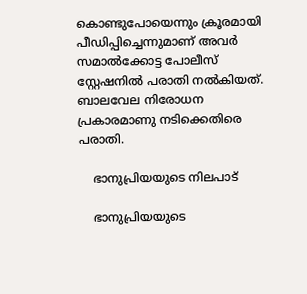കൊണ്ടുപോയെന്നും ക്രൂരമായി പീഡിപ്പിച്ചെന്നുമാണ് അവര്‍ സമാല്‍ക്കോട്ട പോലീസ് സ്റ്റേഷനില്‍ പരാതി നല്‍കിയത്. ബാലവേല നിരോധന പ്രകാരമാണു നടിക്കെതിരെ പരാതി.

    ഭാനുപ്രിയയുടെ നിലപാട്

    ഭാനുപ്രിയയുടെ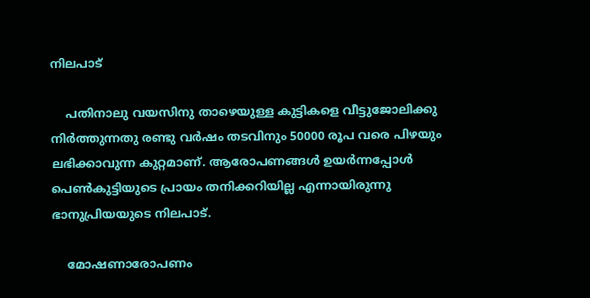നിലപാട്

    പതിനാലു വയസിനു താഴെയുള്ള കുട്ടികളെ വീട്ടുജോലിക്കു നിര്‍ത്തുന്നതു രണ്ടു വര്‍ഷം തടവിനും 50000 രൂപ വരെ പിഴയും ലഭിക്കാവുന്ന കുറ്റമാണ്. ആരോപണങ്ങള്‍ ഉയര്‍ന്നപ്പോള്‍ പെണ്‍കുട്ടിയുടെ പ്രായം തനിക്കറിയില്ല എന്നായിരുന്നു ഭാനുപ്രിയയുടെ നിലപാട്.

    മോഷണാരോപണം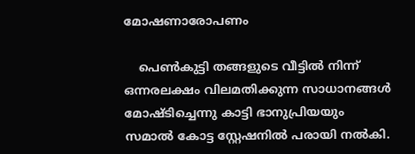മോഷണാരോപണം

    പെണ്‍കുട്ടി തങ്ങളുടെ വീട്ടില്‍ നിന്ന് ഒന്നരലക്ഷം വിലമതിക്കുന്ന സാധാനങ്ങള്‍ മോഷ്ടിച്ചെന്നു കാട്ടി ഭാനുപ്രിയയും സമാല്‍ കോട്ട സ്റ്റേഷനില്‍ പരായി നല്‍കി.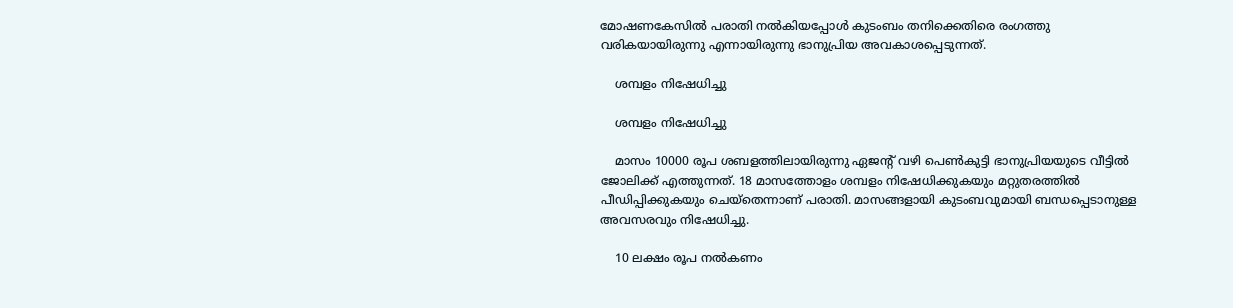മോഷണകേസില്‍ പരാതി നല്‍കിയപ്പോള്‍ കുടംബം തനിക്കെതിരെ രംഗത്തു വരികയായിരുന്നു എന്നായിരുന്നു ഭാനുപ്രിയ അവകാശപ്പെടുന്നത്.

    ശമ്പളം നിഷേധിച്ചു

    ശമ്പളം നിഷേധിച്ചു

    മാസം 10000 രൂപ ശബളത്തിലായിരുന്നു ഏജന്‍റ് വഴി പെണ്‍കുട്ടി ഭാനുപ്രിയയുടെ വീട്ടില്‍ ജോലിക്ക് എത്തുന്നത്. 18 മാസത്തോളം ശമ്പളം നിഷേധിക്കുകയും മറ്റുതരത്തില്‍ പീഡിപ്പിക്കുകയും ചെയ്തെന്നാണ് പരാതി. മാസങ്ങളായി കുടംബവുമായി ബന്ധപ്പെടാനുള്ള അവസരവും നിഷേധിച്ചു.

    10 ലക്ഷം രൂപ നല്‍കണം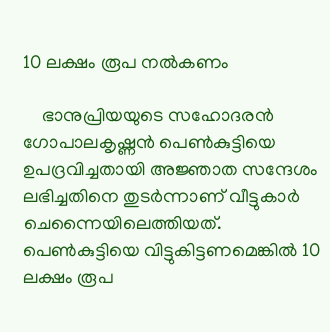10 ലക്ഷം രൂപ നല്‍കണം

    ഭാനുപ്രിയയുടെ സഹോദരന്‍ ഗോപാലകൃഷ്ണന്‍ പെണ്‍കുട്ടിയെ ഉപദ്രവിച്ചതായി അജ്ഞാത സന്ദേശം ലഭിച്ചതിനെ തുടര്‍ന്നാണ് വീട്ടുകാര്‍ ചെന്നൈയിലെത്തിയത്. പെണ്‍കുട്ടിയെ വിട്ടുകിട്ടണമെങ്കില്‍ 10 ലക്ഷം രൂപ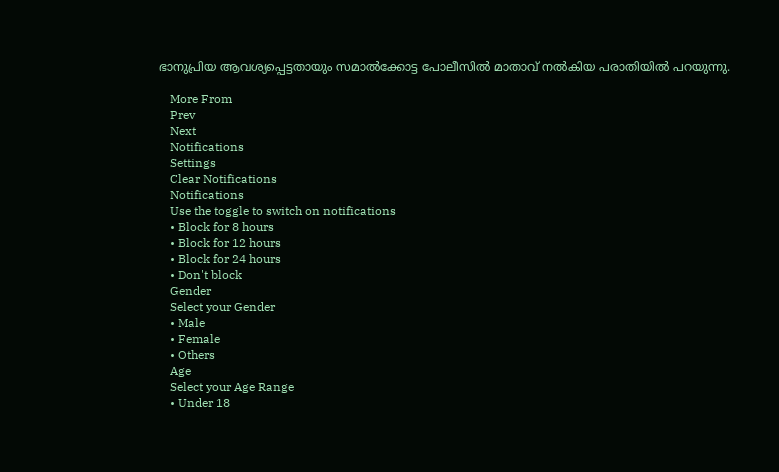ഭാനുപ്രിയ ആവശ്യപ്പെട്ടതായും സമാല്‍ക്കോട്ട പോലീസില്‍ മാതാവ് നല്‍കിയ പരാതിയില്‍ പറയുന്നു.

    More From
    Prev
    Next
    Notifications
    Settings
    Clear Notifications
    Notifications
    Use the toggle to switch on notifications
    • Block for 8 hours
    • Block for 12 hours
    • Block for 24 hours
    • Don't block
    Gender
    Select your Gender
    • Male
    • Female
    • Others
    Age
    Select your Age Range
    • Under 18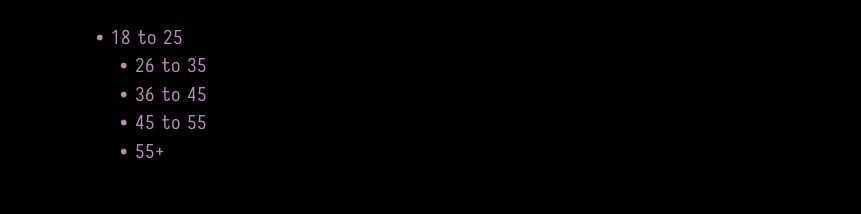• 18 to 25
    • 26 to 35
    • 36 to 45
    • 45 to 55
    • 55+